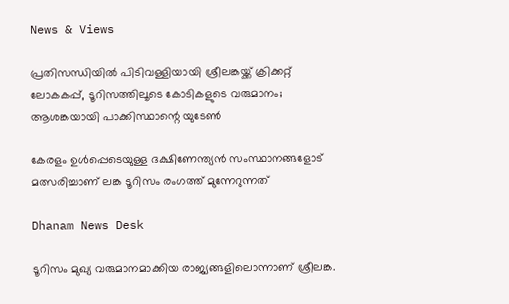News & Views

പ്രതിസന്ധിയില്‍ പിടിവള്ളിയായി ശ്രീലങ്കയ്ക്ക് ക്രിക്കറ്റ് ലോകകപ്പ്, ടൂറിസത്തിലൂടെ കോടികളുടെ വരുമാനം; ആശങ്കയായി പാക്കിസ്ഥാന്റെ യുടേണ്‍

കേരളം ഉള്‍പ്പെടെയുള്ള ദക്ഷിണേന്ത്യന്‍ സംസ്ഥാനങ്ങളോട് മത്സരിച്ചാണ് ലങ്ക ടൂറിസം രംഗത്ത് മുന്നേറുന്നത്

Dhanam News Desk

ടൂറിസം മുഖ്യ വരുമാനമാക്കിയ രാജ്യങ്ങളിലൊന്നാണ് ശ്രീലങ്ക.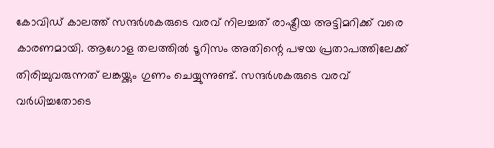കോവിഡ് കാലത്ത് സന്ദര്‍ശകരുടെ വരവ് നിലച്ചത് രാഷ്ട്രീയ അട്ടിമറിക്ക് വരെ കാരണമായി. ആഗോള തലത്തില്‍ ടൂറിസം അതിന്റെ പഴയ പ്രതാപത്തിലേക്ക് തിരിച്ചുവരുന്നത് ലങ്കയ്ക്കും ഗുണം ചെയ്യുന്നുണ്ട്. സന്ദര്‍ശകരുടെ വരവ് വര്‍ധിച്ചതോടെ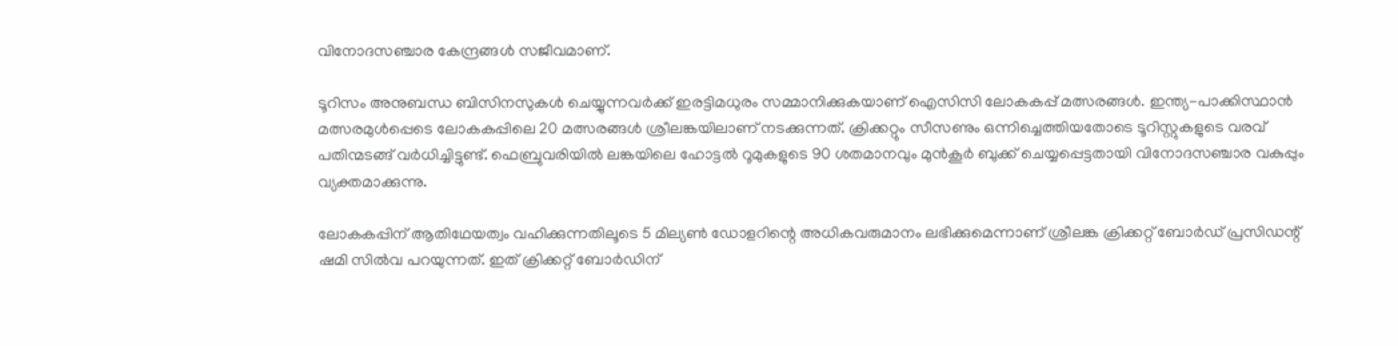വിനോദസഞ്ചാര കേന്ദ്രങ്ങള്‍ സജീവമാണ്.

ടൂറിസം അനുബന്ധ ബിസിനസുകള്‍ ചെയ്യുന്നവര്‍ക്ക് ഇരട്ടിമധുരം സമ്മാനിക്കുകയാണ് ഐസിസി ലോകകപ്പ് മത്സരങ്ങള്‍. ഇന്ത്യ-പാക്കിസ്ഥാന്‍ മത്സരമുള്‍പ്പെടെ ലോകകപ്പിലെ 20 മത്സരങ്ങള്‍ ശ്രീലങ്കയിലാണ് നടക്കുന്നത്. ക്രിക്കറ്റും സീസണും ഒന്നിച്ചെത്തിയതോടെ ടൂറിസ്റ്റുകളുടെ വരവ് പതിന്മടങ്ങ് വര്‍ധിച്ചിട്ടുണ്ട്. ഫെബ്രുവരിയില്‍ ലങ്കയിലെ ഹോട്ടല്‍ റൂമുകളുടെ 90 ശതമാനവും മുന്‍കൂര്‍ ബുക്ക് ചെയ്യപ്പെട്ടതായി വിനോദസഞ്ചാര വകുപ്പും വ്യക്തമാക്കുന്നു.

ലോകകപ്പിന് ആതിഥേയത്വം വഹിക്കുന്നതിലൂടെ 5 മില്യണ്‍ ഡോളറിന്റെ അധികവരുമാനം ലഭിക്കുമെന്നാണ് ശ്രീലങ്ക ക്രിക്കറ്റ് ബോര്‍ഡ് പ്രസിഡന്റ് ഷമി സില്‍വ പറയുന്നത്. ഇത് ക്രിക്കറ്റ് ബോര്‍ഡിന്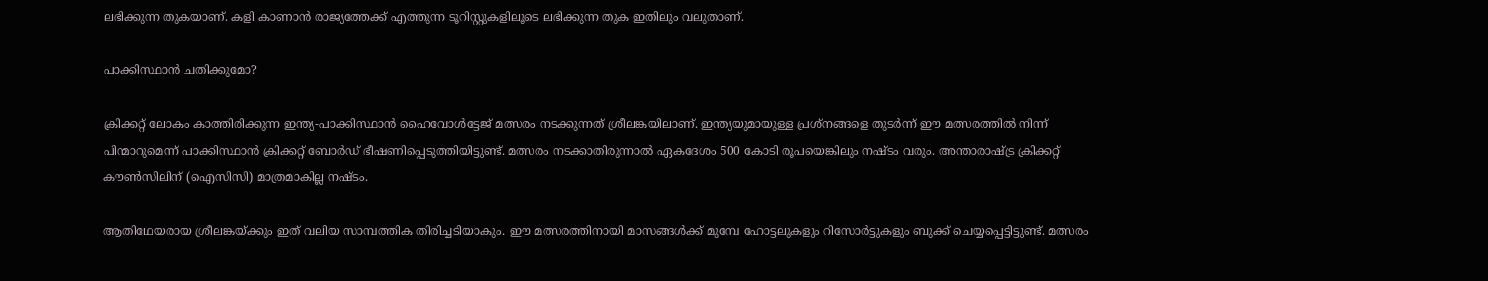ലഭിക്കുന്ന തുകയാണ്. കളി കാണാന്‍ രാജ്യത്തേക്ക് എത്തുന്ന ടൂറിസ്റ്റുകളിലൂടെ ലഭിക്കുന്ന തുക ഇതിലും വലുതാണ്.

പാക്കിസ്ഥാന്‍ ചതിക്കുമോ?

ക്രിക്കറ്റ് ലോകം കാത്തിരിക്കുന്ന ഇന്ത്യ-പാക്കിസ്ഥാന്‍ ഹൈവോള്‍ട്ടേജ് മത്സരം നടക്കുന്നത് ശ്രീലങ്കയിലാണ്. ഇന്ത്യയുമായുള്ള പ്രശ്‌നങ്ങളെ തുടര്‍ന്ന് ഈ മത്സരത്തില്‍ നിന്ന് പിന്മാറുമെന്ന് പാക്കിസ്ഥാന്‍ ക്രിക്കറ്റ് ബോര്‍ഡ് ഭീഷണിപ്പെടുത്തിയിട്ടുണ്ട്. മത്സരം നടക്കാതിരുന്നാല്‍ ഏകദേശം 500 കോടി രൂപയെങ്കിലും നഷ്ടം വരും. അന്താരാഷ്ട്ര ക്രിക്കറ്റ് കൗണ്‍സിലിന് (ഐസിസി) മാത്രമാകില്ല നഷ്ടം.

ആതിഥേയരായ ശ്രീലങ്കയ്ക്കും ഇത് വലിയ സാമ്പത്തിക തിരിച്ചടിയാകും. ഈ മത്സരത്തിനായി മാസങ്ങള്‍ക്ക് മുമ്പേ ഹോട്ടലുകളും റിസോര്‍ട്ടുകളും ബുക്ക് ചെയ്യപ്പെട്ടിട്ടുണ്ട്. മത്സരം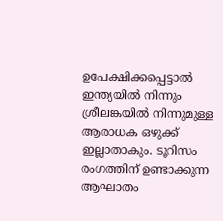ഉപേക്ഷിക്കപ്പെട്ടാല്‍ ഇന്ത്യയില്‍ നിന്നും ശ്രീലങ്കയില്‍ നിന്നുമുള്ള ആരാധക ഒഴുക്ക് ഇല്ലാതാകും. ടൂറിസം രംഗത്തിന് ഉണ്ടാക്കുന്ന ആഘാതം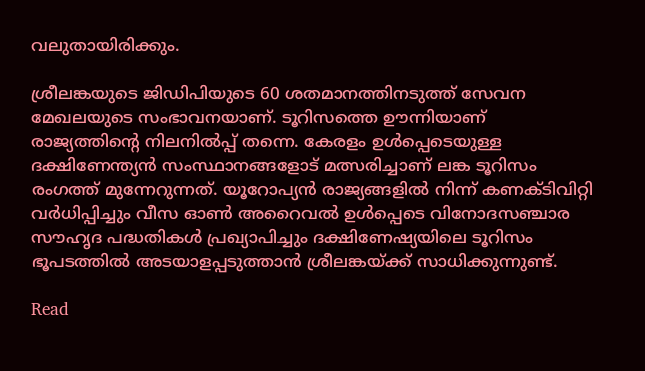വലുതായിരിക്കും.

ശ്രീലങ്കയുടെ ജിഡിപിയുടെ 60 ശതമാനത്തിനടുത്ത് സേവന മേഖലയുടെ സംഭാവനയാണ്. ടൂറിസത്തെ ഊന്നിയാണ് രാജ്യത്തിന്റെ നിലനില്‍പ്പ് തന്നെ. കേരളം ഉള്‍പ്പെടെയുള്ള ദക്ഷിണേന്ത്യന്‍ സംസ്ഥാനങ്ങളോട് മത്സരിച്ചാണ് ലങ്ക ടൂറിസം രംഗത്ത് മുന്നേറുന്നത്. യൂറോപ്യന്‍ രാജ്യങ്ങളില്‍ നിന്ന് കണക്ടിവിറ്റി വര്‍ധിപ്പിച്ചും വീസ ഓണ്‍ അറൈവല്‍ ഉള്‍പ്പെടെ വിനോദസഞ്ചാര സൗഹൃദ പദ്ധതികള്‍ പ്രഖ്യാപിച്ചും ദക്ഷിണേഷ്യയിലെ ടൂറിസം ഭൂപടത്തില്‍ അടയാളപ്പടുത്താന്‍ ശ്രീലങ്കയ്ക്ക് സാധിക്കുന്നുണ്ട്.

Read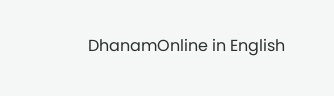DhanamOnline in English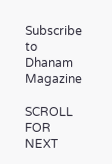Subscribe to Dhanam Magazine

SCROLL FOR NEXT